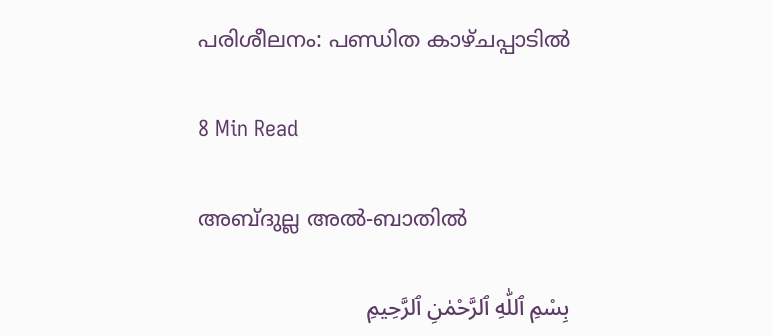പരിശീലനം: പണ്ഡിത കാഴ്ചപ്പാടിൽ

8 Min Read

അബ്ദുല്ല അൽ-ബാതിൽ

بِسْمِ ٱللّٰهِ ٱلرَّحْمٰنِ ٱلرَّحِيمِ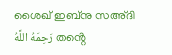ശൈഖ് ഇബ്നു സഅ്ദി رَحِمَهُ اللَّهُ തൻ്റെ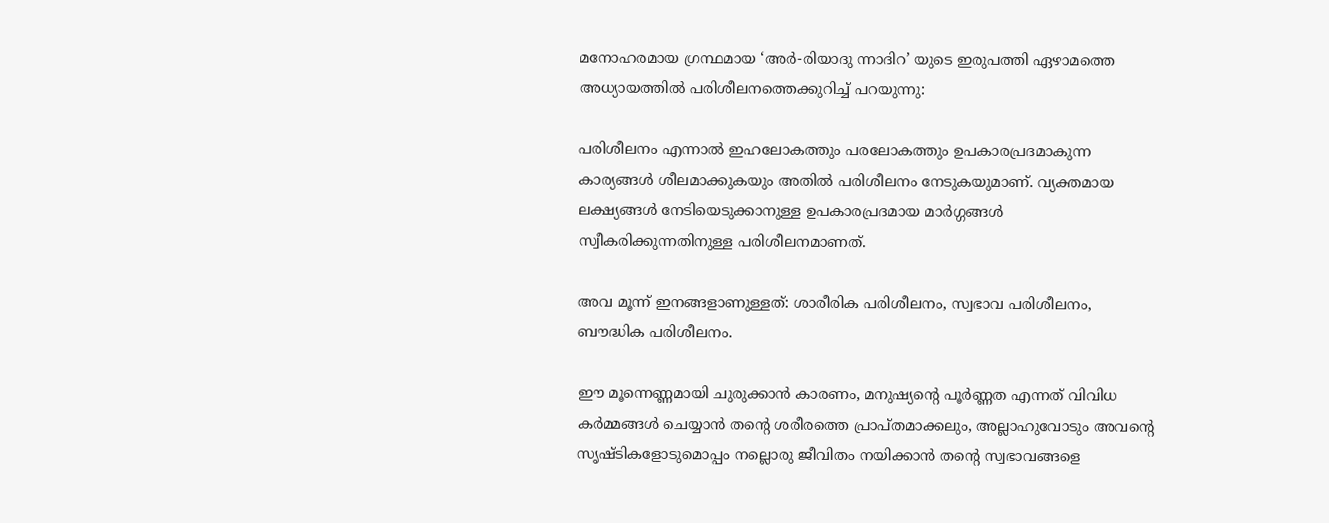മനോഹരമായ ഗ്രന്ഥമായ ‘അർ-രിയാദു ന്നാദിറ’ യുടെ ഇരുപത്തി ഏഴാമത്തെ അധ്യായത്തിൽ പരിശീലനത്തെക്കുറിച്ച് പറയുന്നു:

പരിശീലനം എന്നാൽ ഇഹലോകത്തും പരലോകത്തും ഉപകാരപ്രദമാകുന്ന കാര്യങ്ങൾ ശീലമാക്കുകയും അതിൽ പരിശീലനം നേടുകയുമാണ്. വ്യക്തമായ ലക്ഷ്യങ്ങൾ നേടിയെടുക്കാനുള്ള ഉപകാരപ്രദമായ മാർഗ്ഗങ്ങൾ സ്വീകരിക്കുന്നതിനുള്ള പരിശീലനമാണത്.

അവ മൂന്ന് ഇനങ്ങളാണുള്ളത്: ശാരീരിക പരിശീലനം, സ്വഭാവ പരിശീലനം, ബൗദ്ധിക പരിശീലനം.

ഈ മൂന്നെണ്ണമായി ചുരുക്കാൻ കാരണം, മനുഷ്യൻ്റെ പൂർണ്ണത എന്നത് വിവിധ കർമ്മങ്ങൾ ചെയ്യാൻ തൻ്റെ ശരീരത്തെ പ്രാപ്തമാക്കലും, അല്ലാഹുവോടും അവൻ്റെ സൃഷ്ടികളോടുമൊപ്പം നല്ലൊരു ജീവിതം നയിക്കാൻ തൻ്റെ സ്വഭാവങ്ങളെ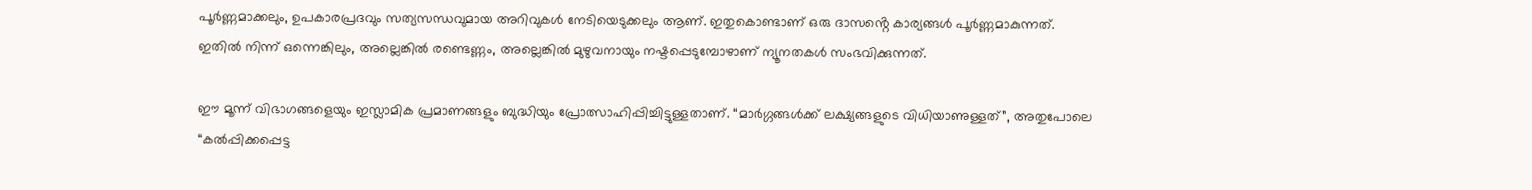പൂർണ്ണമാക്കലും, ഉപകാരപ്രദവും സത്യസന്ധവുമായ അറിവുകൾ നേടിയെടുക്കലും ആണ്. ഇതുകൊണ്ടാണ് ഒരു ദാസൻ്റെ കാര്യങ്ങൾ പൂർണ്ണമാകുന്നത്. ഇതിൽ നിന്ന് ഒന്നെങ്കിലും, അല്ലെങ്കിൽ രണ്ടെണ്ണം, അല്ലെങ്കിൽ മുഴുവനായും നഷ്ടപ്പെടുമ്പോഴാണ് ന്യൂനതകൾ സംഭവിക്കുന്നത്.

ഈ മൂന്ന് വിഭാഗങ്ങളെയും ഇസ്ലാമിക പ്രമാണങ്ങളും ബുദ്ധിയും പ്രോത്സാഹിപ്പിച്ചിട്ടുള്ളതാണ്. “മാർഗ്ഗങ്ങൾക്ക് ലക്ഷ്യങ്ങളുടെ വിധിയാണുള്ളത്”, അതുപോലെ “കൽപ്പിക്കപ്പെട്ട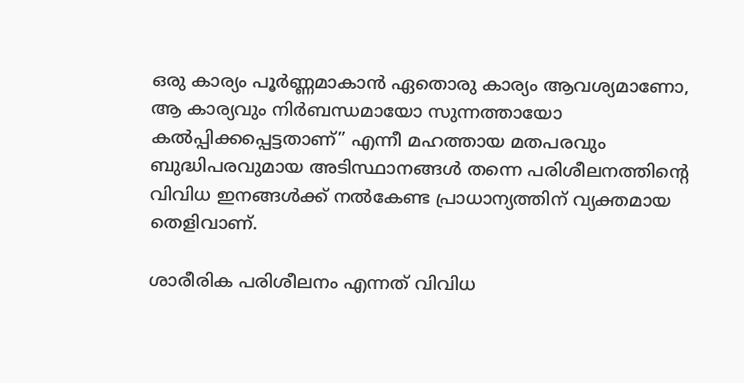ഒരു കാര്യം പൂർണ്ണമാകാൻ ഏതൊരു കാര്യം ആവശ്യമാണോ, ആ കാര്യവും നിർബന്ധമായോ സുന്നത്തായോ കൽപ്പിക്കപ്പെട്ടതാണ്” എന്നീ മഹത്തായ മതപരവും ബുദ്ധിപരവുമായ അടിസ്ഥാനങ്ങൾ തന്നെ പരിശീലനത്തിൻ്റെ വിവിധ ഇനങ്ങൾക്ക് നൽകേണ്ട പ്രാധാന്യത്തിന് വ്യക്തമായ തെളിവാണ്.

ശാരീരിക പരിശീലനം എന്നത് വിവിധ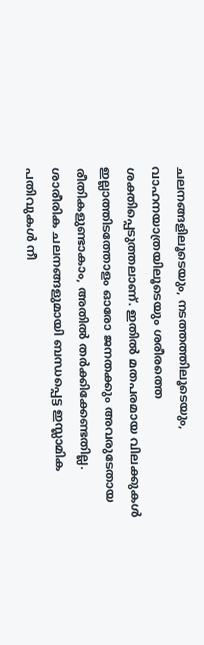ചലനങ്ങളിലൂടെയും, നടത്തത്തിലൂടെയും, വാഹനയാത്രയിലൂടെയും ശരീരത്തെ ശക്തിപ്പെടുത്തലാണ്. ഇതിൽ മതപരമായ വിലക്കുകൾ ഇല്ലാത്തിടത്തോളം ഓരോ ജനതക്കും അവരുടേതായ രീതികളുണ്ടാകാം, അതിൽ തർക്കിക്കേണ്ടതില്ല. ശാരീരിക ചലനങ്ങളുമായി ബന്ധപ്പെട്ട ഇസ്ലാമിക പതിവുകൾ നീ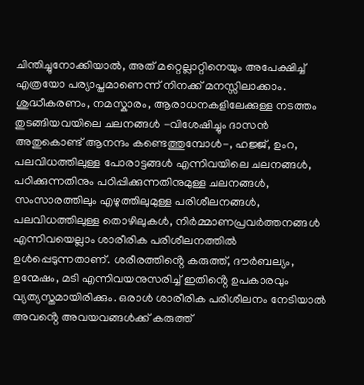ചിന്തിച്ചുനോക്കിയാൽ, അത് മറ്റെല്ലാറ്റിനെയും അപേക്ഷിച്ച് എത്രയോ പര്യാപ്തമാണെന്ന് നിനക്ക് മനസ്സിലാക്കാം. ശുദ്ധീകരണം, നമസ്കാരം, ആരാധനകളിലേക്കുള്ള നടത്തം തുടങ്ങിയവയിലെ ചലനങ്ങൾ -വിശേഷിച്ചും ദാസൻ അതുകൊണ്ട് ആനന്ദം കണ്ടെത്തുമ്പോൾ-, ഹജ്ജ്, ഉംറ, പലവിധത്തിലുള്ള പോരാട്ടങ്ങൾ എന്നിവയിലെ ചലനങ്ങൾ, പഠിക്കുന്നതിനും പഠിപ്പിക്കുന്നതിനുമുള്ള ചലനങ്ങൾ, സംസാരത്തിലും എഴുത്തിലുമുള്ള പരിശീലനങ്ങൾ, പലവിധത്തിലുള്ള തൊഴിലുകൾ, നിർമ്മാണപ്രവർത്തനങ്ങൾ എന്നിവയെല്ലാം ശാരീരിക പരിശീലനത്തിൽ ഉൾപ്പെടുന്നതാണ്. ശരീരത്തിൻ്റെ കരുത്ത്, ദൗർബല്യം, ഉന്മേഷം, മടി എന്നിവയനുസരിച്ച് ഇതിൻ്റെ ഉപകാരവും വ്യത്യസ്തമായിരിക്കും. ഒരാൾ ശാരീരിക പരിശീലനം നേടിയാൽ അവൻ്റെ അവയവങ്ങൾക്ക് കരുത്ത്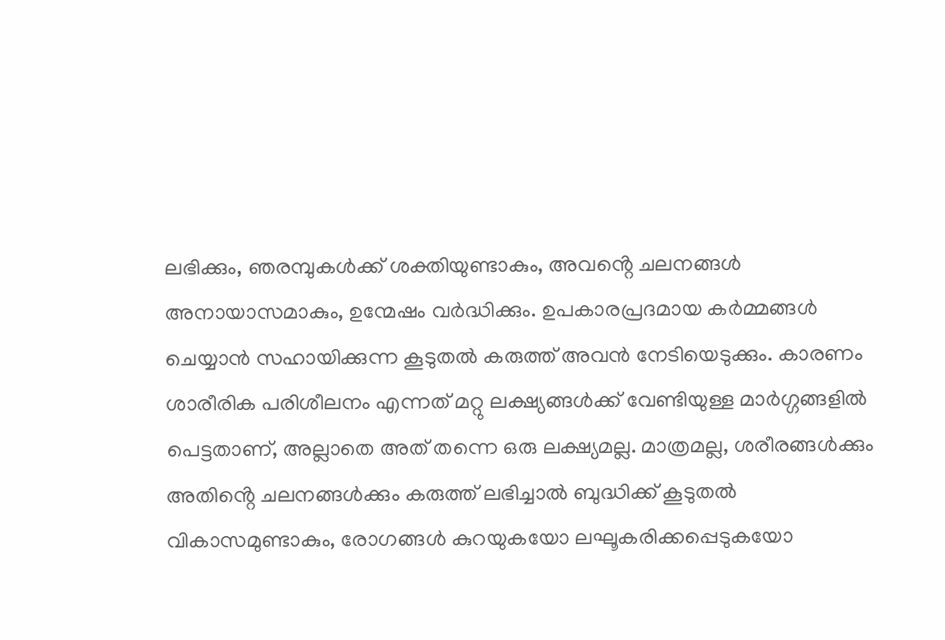ലഭിക്കും, ഞരമ്പുകൾക്ക് ശക്തിയുണ്ടാകും, അവൻ്റെ ചലനങ്ങൾ അനായാസമാകും, ഉന്മേഷം വർദ്ധിക്കും. ഉപകാരപ്രദമായ കർമ്മങ്ങൾ ചെയ്യാൻ സഹായിക്കുന്ന കൂടുതൽ കരുത്ത് അവൻ നേടിയെടുക്കും. കാരണം ശാരീരിക പരിശീലനം എന്നത് മറ്റു ലക്ഷ്യങ്ങൾക്ക് വേണ്ടിയുള്ള മാർഗ്ഗങ്ങളിൽ പെട്ടതാണ്, അല്ലാതെ അത് തന്നെ ഒരു ലക്ഷ്യമല്ല. മാത്രമല്ല, ശരീരങ്ങൾക്കും അതിൻ്റെ ചലനങ്ങൾക്കും കരുത്ത് ലഭിച്ചാൽ ബുദ്ധിക്ക് കൂടുതൽ വികാസമുണ്ടാകും, രോഗങ്ങൾ കുറയുകയോ ലഘൂകരിക്കപ്പെടുകയോ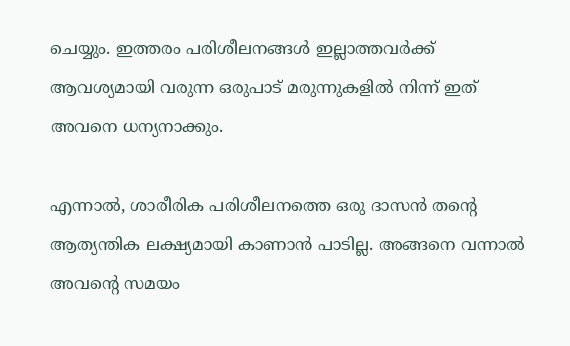ചെയ്യും. ഇത്തരം പരിശീലനങ്ങൾ ഇല്ലാത്തവർക്ക് ആവശ്യമായി വരുന്ന ഒരുപാട് മരുന്നുകളിൽ നിന്ന് ഇത് അവനെ ധന്യനാക്കും.

എന്നാൽ, ശാരീരിക പരിശീലനത്തെ ഒരു ദാസൻ തൻ്റെ ആത്യന്തിക ലക്ഷ്യമായി കാണാൻ പാടില്ല. അങ്ങനെ വന്നാൽ അവൻ്റെ സമയം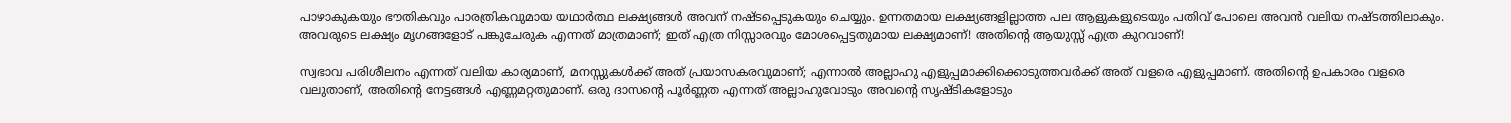പാഴാകുകയും ഭൗതികവും പാരത്രികവുമായ യഥാർത്ഥ ലക്ഷ്യങ്ങൾ അവന് നഷ്ടപ്പെടുകയും ചെയ്യും. ഉന്നതമായ ലക്ഷ്യങ്ങളില്ലാത്ത പല ആളുകളുടെയും പതിവ് പോലെ അവൻ വലിയ നഷ്ടത്തിലാകും. അവരുടെ ലക്ഷ്യം മൃഗങ്ങളോട് പങ്കുചേരുക എന്നത് മാത്രമാണ്; ഇത് എത്ര നിസ്സാരവും മോശപ്പെട്ടതുമായ ലക്ഷ്യമാണ്! അതിൻ്റെ ആയുസ്സ് എത്ര കുറവാണ്!

സ്വഭാവ പരിശീലനം എന്നത് വലിയ കാര്യമാണ്, മനസ്സുകൾക്ക് അത് പ്രയാസകരവുമാണ്; എന്നാൽ അല്ലാഹു എളുപ്പമാക്കിക്കൊടുത്തവർക്ക് അത് വളരെ എളുപ്പമാണ്. അതിൻ്റെ ഉപകാരം വളരെ വലുതാണ്, അതിൻ്റെ നേട്ടങ്ങൾ എണ്ണമറ്റതുമാണ്. ഒരു ദാസൻ്റെ പൂർണ്ണത എന്നത് അല്ലാഹുവോടും അവൻ്റെ സൃഷ്ടികളോടും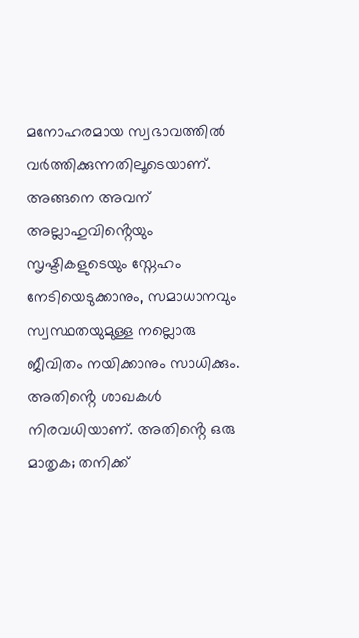മനോഹരമായ സ്വഭാവത്തിൽ വർത്തിക്കുന്നതിലൂടെയാണ്. അങ്ങനെ അവന് അല്ലാഹുവിൻ്റെയും സൃഷ്ടികളുടെയും സ്നേഹം നേടിയെടുക്കാനും, സമാധാനവും സ്വസ്ഥതയുമുള്ള നല്ലൊരു ജീവിതം നയിക്കാനും സാധിക്കും. അതിൻ്റെ ശാഖകൾ നിരവധിയാണ്. അതിൻ്റെ ഒരു മാതൃക; തനിക്ക്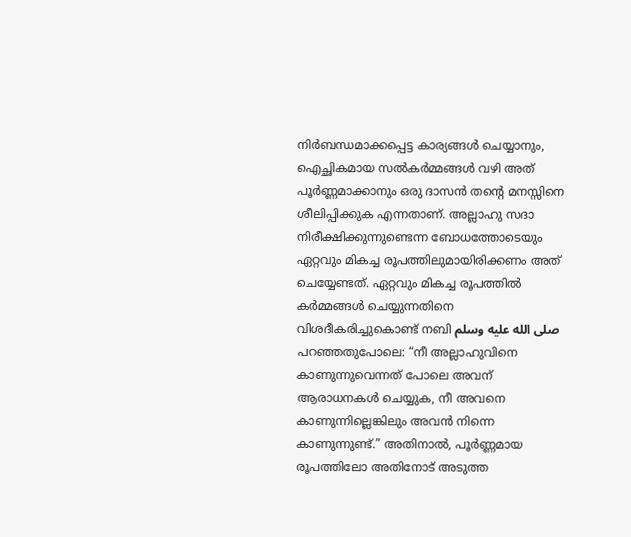നിർബന്ധമാക്കപ്പെട്ട കാര്യങ്ങൾ ചെയ്യാനും, ഐച്ഛികമായ സൽകർമ്മങ്ങൾ വഴി അത് പൂർണ്ണമാക്കാനും ഒരു ദാസൻ തൻ്റെ മനസ്സിനെ ശീലിപ്പിക്കുക എന്നതാണ്. അല്ലാഹു സദാ നിരീക്ഷിക്കുന്നുണ്ടെന്ന ബോധത്തോടെയും ഏറ്റവും മികച്ച രൂപത്തിലുമായിരിക്കണം അത് ചെയ്യേണ്ടത്. ഏറ്റവും മികച്ച രൂപത്തിൽ കർമ്മങ്ങൾ ചെയ്യുന്നതിനെ വിശദീകരിച്ചുകൊണ്ട് നബി صلى الله عليه وسلم പറഞ്ഞതുപോലെ: “നീ അല്ലാഹുവിനെ കാണുന്നുവെന്നത് പോലെ അവന് ആരാധനകൾ ചെയ്യുക, നീ അവനെ കാണുന്നില്ലെങ്കിലും അവൻ നിന്നെ കാണുന്നുണ്ട്.” അതിനാൽ, പൂർണ്ണമായ രൂപത്തിലോ അതിനോട് അടുത്ത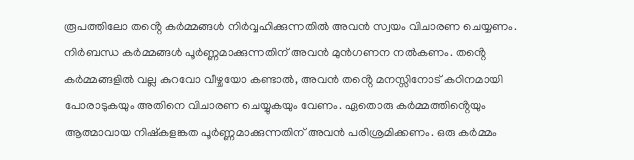രൂപത്തിലോ തൻ്റെ കർമ്മങ്ങൾ നിർവ്വഹിക്കുന്നതിൽ അവൻ സ്വയം വിചാരണ ചെയ്യണം. നിർബന്ധ കർമ്മങ്ങൾ പൂർണ്ണമാക്കുന്നതിന് അവൻ മുൻഗണന നൽകണം. തൻ്റെ കർമ്മങ്ങളിൽ വല്ല കുറവോ വീഴ്ചയോ കണ്ടാൽ, അവൻ തൻ്റെ മനസ്സിനോട് കഠിനമായി പോരാടുകയും അതിനെ വിചാരണ ചെയ്യുകയും വേണം. ഏതൊരു കർമ്മത്തിൻ്റെയും ആത്മാവായ നിഷ്കളങ്കത പൂർണ്ണമാക്കുന്നതിന് അവൻ പരിശ്രമിക്കണം. ഒരു കർമ്മം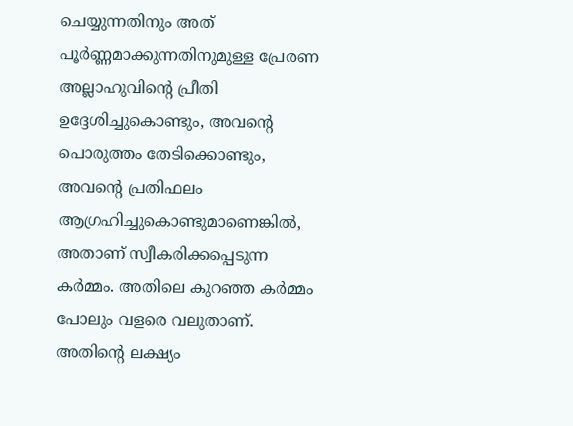ചെയ്യുന്നതിനും അത് പൂർണ്ണമാക്കുന്നതിനുമുള്ള പ്രേരണ അല്ലാഹുവിൻ്റെ പ്രീതി ഉദ്ദേശിച്ചുകൊണ്ടും, അവൻ്റെ പൊരുത്തം തേടിക്കൊണ്ടും, അവൻ്റെ പ്രതിഫലം ആഗ്രഹിച്ചുകൊണ്ടുമാണെങ്കിൽ, അതാണ് സ്വീകരിക്കപ്പെടുന്ന കർമ്മം. അതിലെ കുറഞ്ഞ കർമ്മം പോലും വളരെ വലുതാണ്. അതിൻ്റെ ലക്ഷ്യം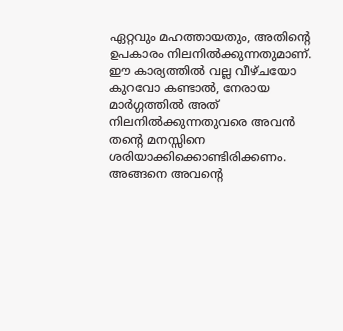ഏറ്റവും മഹത്തായതും, അതിൻ്റെ ഉപകാരം നിലനിൽക്കുന്നതുമാണ്. ഈ കാര്യത്തിൽ വല്ല വീഴ്ചയോ കുറവോ കണ്ടാൽ, നേരായ മാർഗ്ഗത്തിൽ അത് നിലനിൽക്കുന്നതുവരെ അവൻ തൻ്റെ മനസ്സിനെ ശരിയാക്കിക്കൊണ്ടിരിക്കണം. അങ്ങനെ അവൻ്റെ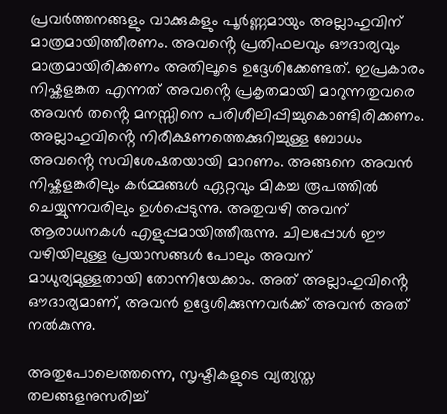പ്രവർത്തനങ്ങളും വാക്കുകളും പൂർണ്ണമായും അല്ലാഹുവിന് മാത്രമായിത്തീരണം. അവൻ്റെ പ്രതിഫലവും ഔദാര്യവും മാത്രമായിരിക്കണം അതിലൂടെ ഉദ്ദേശിക്കേണ്ടത്. ഇപ്രകാരം നിഷ്കളങ്കത എന്നത് അവൻ്റെ പ്രകൃതമായി മാറുന്നതുവരെ അവൻ തൻ്റെ മനസ്സിനെ പരിശീലിപ്പിച്ചുകൊണ്ടിരിക്കണം. അല്ലാഹുവിൻ്റെ നിരീക്ഷണത്തെക്കുറിച്ചുള്ള ബോധം അവൻ്റെ സവിശേഷതയായി മാറണം. അങ്ങനെ അവൻ നിഷ്കളങ്കരിലും കർമ്മങ്ങൾ ഏറ്റവും മികച്ച രൂപത്തിൽ ചെയ്യുന്നവരിലും ഉൾപ്പെടുന്നു. അതുവഴി അവന് ആരാധനകൾ എളുപ്പമായിത്തീരുന്നു. ചിലപ്പോൾ ഈ വഴിയിലുള്ള പ്രയാസങ്ങൾ പോലും അവന് മാധുര്യമുള്ളതായി തോന്നിയേക്കാം. അത് അല്ലാഹുവിൻ്റെ ഔദാര്യമാണ്, അവൻ ഉദ്ദേശിക്കുന്നവർക്ക് അവൻ അത് നൽകുന്നു.

അതുപോലെത്തന്നെ, സൃഷ്ടികളുടെ വ്യത്യസ്ത തലങ്ങളനുസരിച്ച്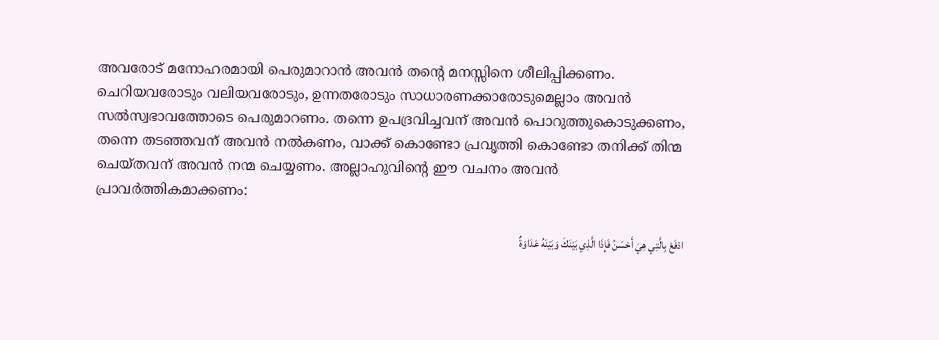അവരോട് മനോഹരമായി പെരുമാറാൻ അവൻ തൻ്റെ മനസ്സിനെ ശീലിപ്പിക്കണം. ചെറിയവരോടും വലിയവരോടും, ഉന്നതരോടും സാധാരണക്കാരോടുമെല്ലാം അവൻ സൽസ്വഭാവത്തോടെ പെരുമാറണം. തന്നെ ഉപദ്രവിച്ചവന് അവൻ പൊറുത്തുകൊടുക്കണം, തന്നെ തടഞ്ഞവന് അവൻ നൽകണം, വാക്ക് കൊണ്ടോ പ്രവൃത്തി കൊണ്ടോ തനിക്ക് തിന്മ ചെയ്തവന് അവൻ നന്മ ചെയ്യണം. അല്ലാഹുവിൻ്റെ ഈ വചനം അവൻ പ്രാവർത്തികമാക്കണം:

ادْفَعْ بِالَّتِي هِيَ أَحْسَنُ فَإِذَا الَّذِي بَيْنَكَ وَبَيْنَهُ عَدَاوَةٌ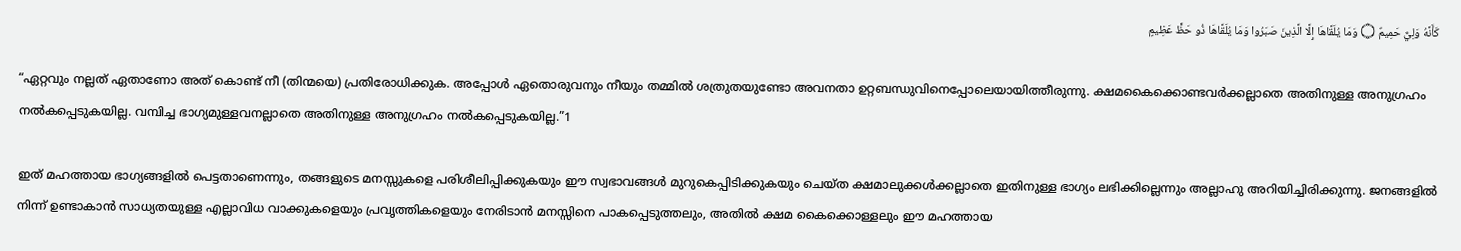كَأَنَّهُ وَلِيٌّ حَمِيمٌ ۝ وَمَا يُلَقَّاهَا إِلَّا الَّذِينَ صَبَرُوا وَمَا يُلَقَّاهَا ذُو حَظٍّ عَظِيمٍ

“ഏറ്റവും നല്ലത്‌ ഏതാണോ അത്‌ കൊണ്ട്‌ നീ (തിന്മയെ) പ്രതിരോധിക്കുക. അപ്പോള്‍ ഏതൊരുവനും നീയും തമ്മില്‍ ശത്രുതയുണ്ടോ അവനതാ ഉറ്റബന്ധുവിനെപ്പോലെയായിത്തീരുന്നു. ക്ഷമകൈക്കൊണ്ടവര്‍ക്കല്ലാതെ അതിനുള്ള അനുഗ്രഹം നല്‍കപ്പെടുകയില്ല. വമ്പിച്ച ഭാഗ്യമുള്ളവനല്ലാതെ അതിനുള്ള അനുഗ്രഹം നല്‍കപ്പെടുകയില്ല.”1

ഇത് മഹത്തായ ഭാഗ്യങ്ങളിൽ പെട്ടതാണെന്നും, തങ്ങളുടെ മനസ്സുകളെ പരിശീലിപ്പിക്കുകയും ഈ സ്വഭാവങ്ങൾ മുറുകെപ്പിടിക്കുകയും ചെയ്ത ക്ഷമാലുക്കൾക്കല്ലാതെ ഇതിനുള്ള ഭാഗ്യം ലഭിക്കില്ലെന്നും അല്ലാഹു അറിയിച്ചിരിക്കുന്നു. ജനങ്ങളിൽ നിന്ന് ഉണ്ടാകാൻ സാധ്യതയുള്ള എല്ലാവിധ വാക്കുകളെയും പ്രവൃത്തികളെയും നേരിടാൻ മനസ്സിനെ പാകപ്പെടുത്തലും, അതിൽ ക്ഷമ കൈക്കൊള്ളലും ഈ മഹത്തായ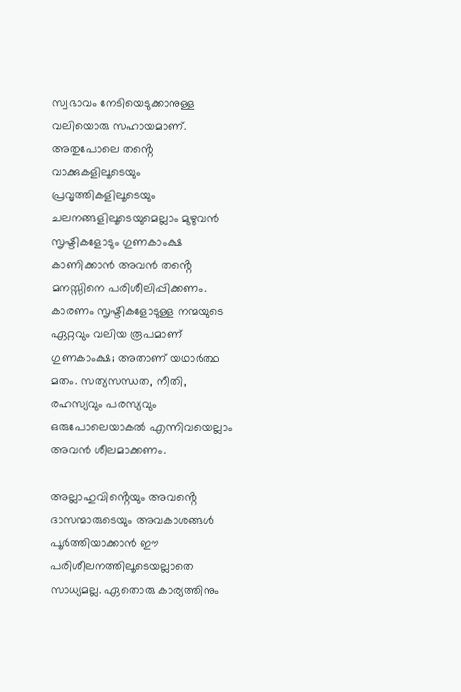സ്വഭാവം നേടിയെടുക്കാനുള്ള വലിയൊരു സഹായമാണ്. അതുപോലെ തൻ്റെ വാക്കുകളിലൂടെയും പ്രവൃത്തികളിലൂടെയും ചലനങ്ങളിലൂടെയുമെല്ലാം മുഴുവൻ സൃഷ്ടികളോടും ഗുണകാംക്ഷ കാണിക്കാൻ അവൻ തൻ്റെ മനസ്സിനെ പരിശീലിപ്പിക്കണം. കാരണം സൃഷ്ടികളോടുള്ള നന്മയുടെ ഏറ്റവും വലിയ രൂപമാണ് ഗുണകാംക്ഷ; അതാണ് യഥാർത്ഥ മതം. സത്യസന്ധത, നീതി, രഹസ്യവും പരസ്യവും ഒരുപോലെയാകൽ എന്നിവയെല്ലാം അവൻ ശീലമാക്കണം.

അല്ലാഹുവിൻ്റെയും അവൻ്റെ ദാസന്മാരുടെയും അവകാശങ്ങൾ പൂർത്തിയാക്കാൻ ഈ പരിശീലനത്തിലൂടെയല്ലാതെ സാധ്യമല്ല. ഏതൊരു കാര്യത്തിനും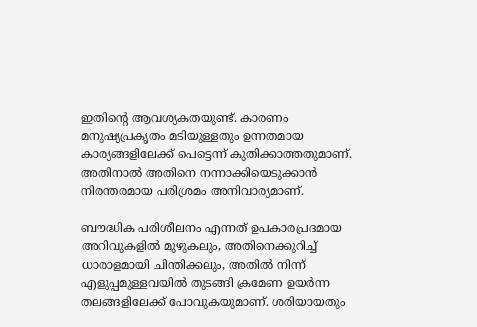ഇതിൻ്റെ ആവശ്യകതയുണ്ട്. കാരണം മനുഷ്യപ്രകൃതം മടിയുള്ളതും ഉന്നതമായ കാര്യങ്ങളിലേക്ക് പെട്ടെന്ന് കുതിക്കാത്തതുമാണ്. അതിനാൽ അതിനെ നന്നാക്കിയെടുക്കാൻ നിരന്തരമായ പരിശ്രമം അനിവാര്യമാണ്.

ബൗദ്ധിക പരിശീലനം എന്നത് ഉപകാരപ്രദമായ അറിവുകളിൽ മുഴുകലും, അതിനെക്കുറിച്ച് ധാരാളമായി ചിന്തിക്കലും, അതിൽ നിന്ന് എളുപ്പമുള്ളവയിൽ തുടങ്ങി ക്രമേണ ഉയർന്ന തലങ്ങളിലേക്ക് പോവുകയുമാണ്. ശരിയായതും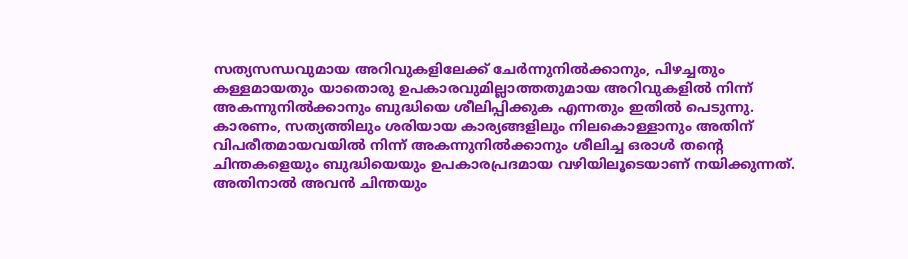സത്യസന്ധവുമായ അറിവുകളിലേക്ക് ചേർന്നുനിൽക്കാനും, പിഴച്ചതും കള്ളമായതും യാതൊരു ഉപകാരവുമില്ലാത്തതുമായ അറിവുകളിൽ നിന്ന് അകന്നുനിൽക്കാനും ബുദ്ധിയെ ശീലിപ്പിക്കുക എന്നതും ഇതിൽ പെടുന്നു. കാരണം, സത്യത്തിലും ശരിയായ കാര്യങ്ങളിലും നിലകൊള്ളാനും അതിന് വിപരീതമായവയിൽ നിന്ന് അകന്നുനിൽക്കാനും ശീലിച്ച ഒരാൾ തൻ്റെ ചിന്തകളെയും ബുദ്ധിയെയും ഉപകാരപ്രദമായ വഴിയിലൂടെയാണ് നയിക്കുന്നത്. അതിനാൽ അവൻ ചിന്തയും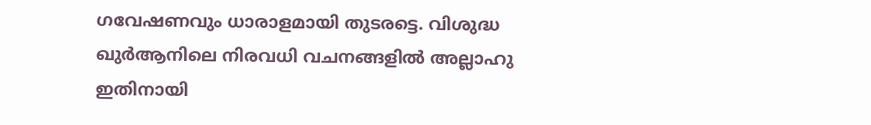ഗവേഷണവും ധാരാളമായി തുടരട്ടെ. വിശുദ്ധ ഖുർആനിലെ നിരവധി വചനങ്ങളിൽ അല്ലാഹു ഇതിനായി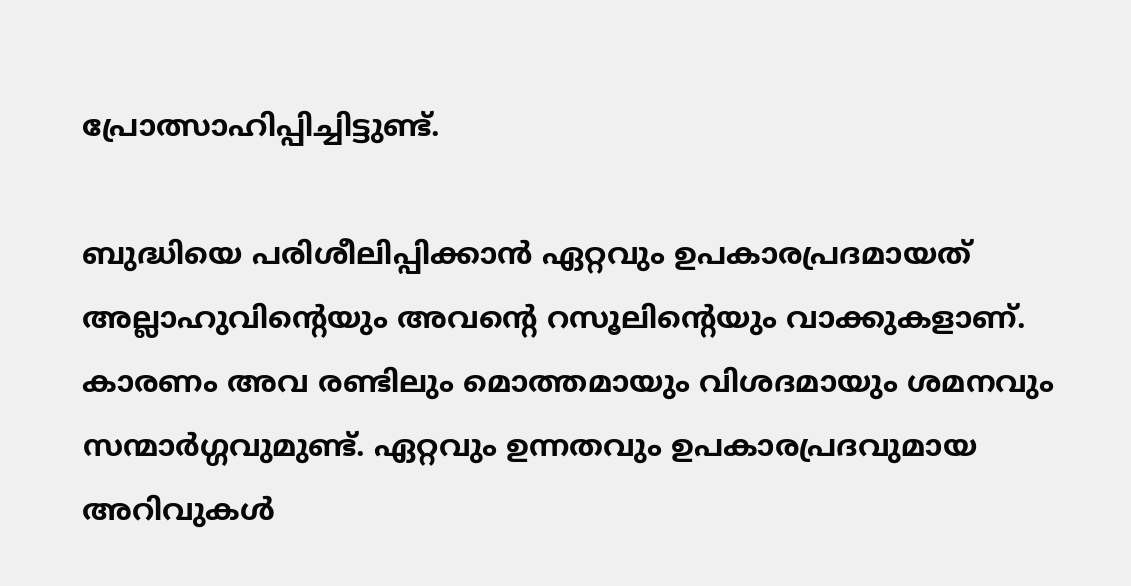പ്രോത്സാഹിപ്പിച്ചിട്ടുണ്ട്.

ബുദ്ധിയെ പരിശീലിപ്പിക്കാൻ ഏറ്റവും ഉപകാരപ്രദമായത് അല്ലാഹുവിൻ്റെയും അവൻ്റെ റസൂലിൻ്റെയും വാക്കുകളാണ്. കാരണം അവ രണ്ടിലും മൊത്തമായും വിശദമായും ശമനവും സന്മാർഗ്ഗവുമുണ്ട്. ഏറ്റവും ഉന്നതവും ഉപകാരപ്രദവുമായ അറിവുകൾ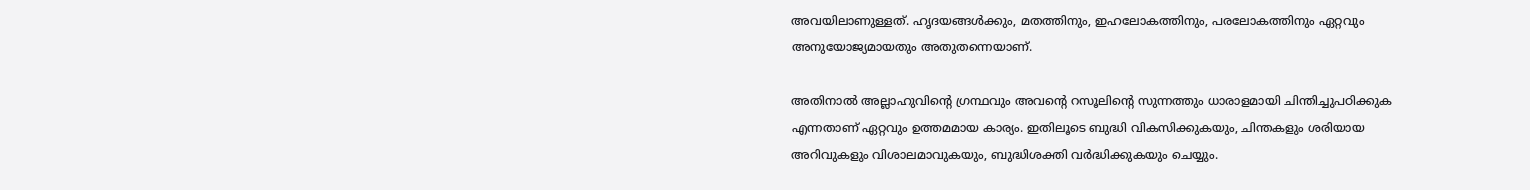അവയിലാണുള്ളത്. ഹൃദയങ്ങൾക്കും, മതത്തിനും, ഇഹലോകത്തിനും, പരലോകത്തിനും ഏറ്റവും അനുയോജ്യമായതും അതുതന്നെയാണ്.

അതിനാൽ അല്ലാഹുവിൻ്റെ ഗ്രന്ഥവും അവൻ്റെ റസൂലിൻ്റെ സുന്നത്തും ധാരാളമായി ചിന്തിച്ചുപഠിക്കുക എന്നതാണ് ഏറ്റവും ഉത്തമമായ കാര്യം. ഇതിലൂടെ ബുദ്ധി വികസിക്കുകയും, ചിന്തകളും ശരിയായ അറിവുകളും വിശാലമാവുകയും, ബുദ്ധിശക്തി വർദ്ധിക്കുകയും ചെയ്യും.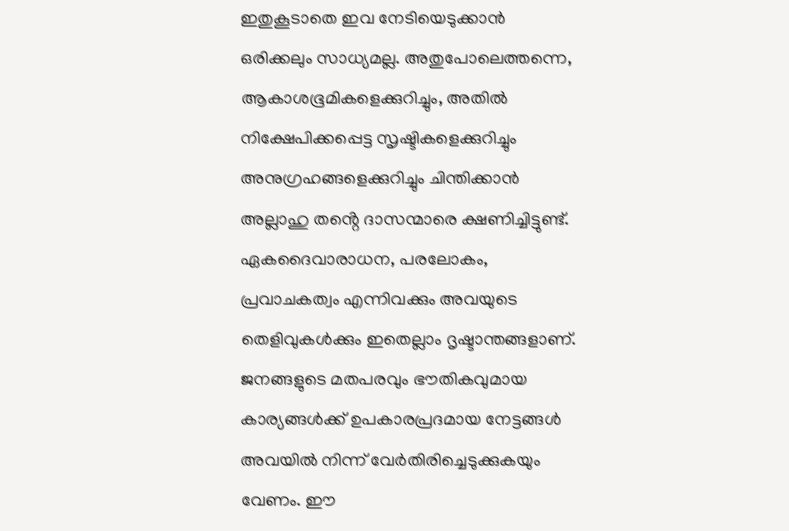ഇതുകൂടാതെ ഇവ നേടിയെടുക്കാൻ ഒരിക്കലും സാധ്യമല്ല. അതുപോലെത്തന്നെ, ആകാശഭൂമികളെക്കുറിച്ചും, അതിൽ നിക്ഷേപിക്കപ്പെട്ട സൃഷ്ടികളെക്കുറിച്ചും അനുഗ്രഹങ്ങളെക്കുറിച്ചും ചിന്തിക്കാൻ അല്ലാഹു തൻ്റെ ദാസന്മാരെ ക്ഷണിച്ചിട്ടുണ്ട്. ഏകദൈവാരാധന, പരലോകം, പ്രവാചകത്വം എന്നിവക്കും അവയുടെ തെളിവുകൾക്കും ഇതെല്ലാം ദൃഷ്ടാന്തങ്ങളാണ്. ജനങ്ങളുടെ മതപരവും ഭൗതികവുമായ കാര്യങ്ങൾക്ക് ഉപകാരപ്രദമായ നേട്ടങ്ങൾ അവയിൽ നിന്ന് വേർതിരിച്ചെടുക്കുകയും വേണം. ഈ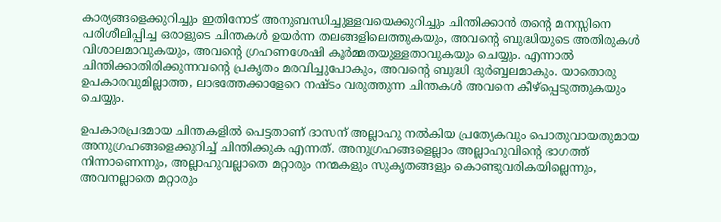കാര്യങ്ങളെക്കുറിച്ചും ഇതിനോട് അനുബന്ധിച്ചുള്ളവയെക്കുറിച്ചും ചിന്തിക്കാൻ തൻ്റെ മനസ്സിനെ പരിശീലിപ്പിച്ച ഒരാളുടെ ചിന്തകൾ ഉയർന്ന തലങ്ങളിലെത്തുകയും, അവൻ്റെ ബുദ്ധിയുടെ അതിരുകൾ വിശാലമാവുകയും, അവൻ്റെ ഗ്രഹണശേഷി കൂർമ്മതയുള്ളതാവുകയും ചെയ്യും. എന്നാൽ ചിന്തിക്കാതിരിക്കുന്നവൻ്റെ പ്രകൃതം മരവിച്ചുപോകും, അവൻ്റെ ബുദ്ധി ദുർബ്ബലമാകും. യാതൊരു ഉപകാരവുമില്ലാത്ത, ലാഭത്തേക്കാളേറെ നഷ്ടം വരുത്തുന്ന ചിന്തകൾ അവനെ കീഴ്പ്പെടുത്തുകയും ചെയ്യും.

ഉപകാരപ്രദമായ ചിന്തകളിൽ പെട്ടതാണ് ദാസന് അല്ലാഹു നൽകിയ പ്രത്യേകവും പൊതുവായതുമായ അനുഗ്രഹങ്ങളെക്കുറിച്ച് ചിന്തിക്കുക എന്നത്. അനുഗ്രഹങ്ങളെല്ലാം അല്ലാഹുവിൻ്റെ ഭാഗത്ത് നിന്നാണെന്നും, അല്ലാഹുവല്ലാതെ മറ്റാരും നന്മകളും സുകൃതങ്ങളും കൊണ്ടുവരികയില്ലെന്നും, അവനല്ലാതെ മറ്റാരും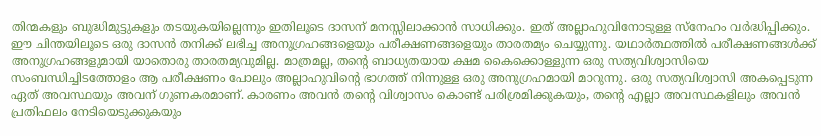തിന്മകളും ബുദ്ധിമുട്ടുകളും തടയുകയില്ലെന്നും ഇതിലൂടെ ദാസന് മനസ്സിലാക്കാൻ സാധിക്കും. ഇത് അല്ലാഹുവിനോടുള്ള സ്നേഹം വർദ്ധിപ്പിക്കും. ഈ ചിന്തയിലൂടെ ഒരു ദാസൻ തനിക്ക് ലഭിച്ച അനുഗ്രഹങ്ങളെയും പരീക്ഷണങ്ങളെയും താരതമ്യം ചെയ്യുന്നു. യഥാർത്ഥത്തിൽ പരീക്ഷണങ്ങൾക്ക് അനുഗ്രഹങ്ങളുമായി യാതൊരു താരതമ്യവുമില്ല. മാത്രമല്ല, തൻ്റെ ബാധ്യതയായ ക്ഷമ കൈക്കൊള്ളുന്ന ഒരു സത്യവിശ്വാസിയെ സംബന്ധിച്ചിടത്തോളം ആ പരീക്ഷണം പോലും അല്ലാഹുവിൻ്റെ ഭാഗത്ത് നിന്നുള്ള ഒരു അനുഗ്രഹമായി മാറുന്നു. ഒരു സത്യവിശ്വാസി അകപ്പെടുന്ന ഏത് അവസ്ഥയും അവന് ഗുണകരമാണ്. കാരണം അവൻ തൻ്റെ വിശ്വാസം കൊണ്ട് പരിശ്രമിക്കുകയും, തൻ്റെ എല്ലാ അവസ്ഥകളിലും അവൻ പ്രതിഫലം നേടിയെടുക്കുകയും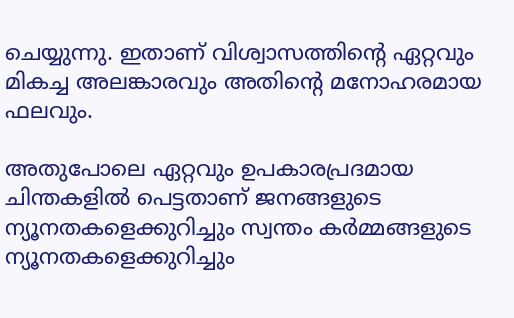ചെയ്യുന്നു. ഇതാണ് വിശ്വാസത്തിൻ്റെ ഏറ്റവും മികച്ച അലങ്കാരവും അതിൻ്റെ മനോഹരമായ ഫലവും.

അതുപോലെ ഏറ്റവും ഉപകാരപ്രദമായ ചിന്തകളിൽ പെട്ടതാണ് ജനങ്ങളുടെ ന്യൂനതകളെക്കുറിച്ചും സ്വന്തം കർമ്മങ്ങളുടെ ന്യൂനതകളെക്കുറിച്ചും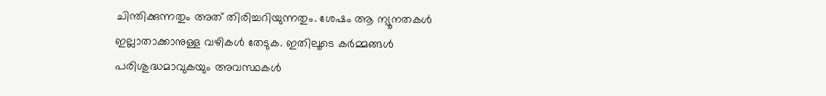ചിന്തിക്കുന്നതും അത് തിരിച്ചറിയുന്നതും. ശേഷം ആ ന്യൂനതകൾ ഇല്ലാതാക്കാനുള്ള വഴികൾ തേടുക. ഇതിലൂടെ കർമ്മങ്ങൾ പരിശുദ്ധമാവുകയും അവസ്ഥകൾ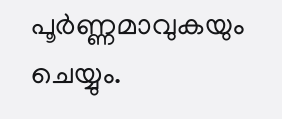പൂർണ്ണമാവുകയും ചെയ്യും.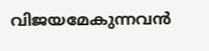വിജയമേകുന്നവൻ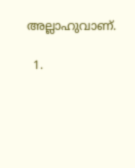അല്ലാഹുവാണ്.

  1.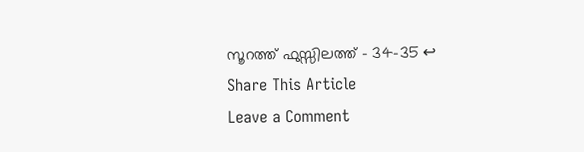സൂറത്ത് ഫുസ്സിലത്ത് – 34-35 ↩
Share This Article
Leave a Comment